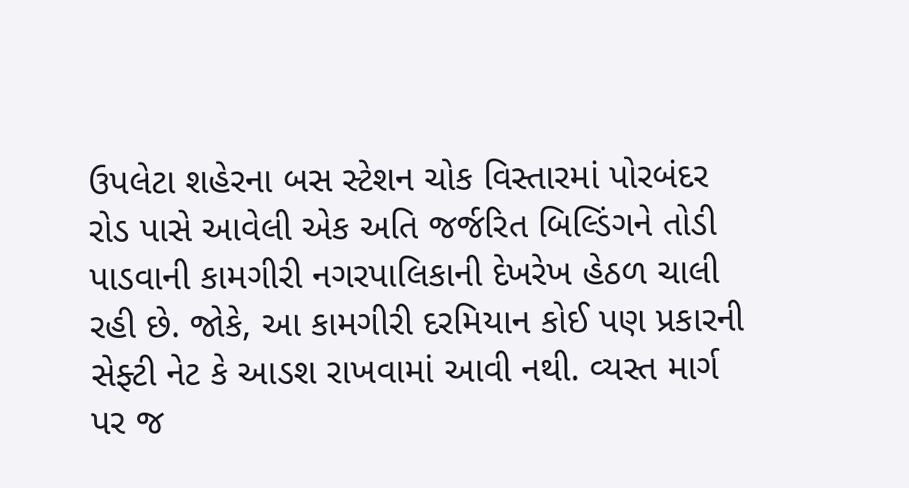ઉપલેટા શહેરના બસ સ્ટેશન ચોક વિસ્તારમાં પોરબંદર રોડ પાસે આવેલી એક અતિ જર્જરિત બિલ્ડિંગને તોડી પાડવાની કામગીરી નગરપાલિકાની દેખરેખ હેઠળ ચાલી રહી છે. જોકે, આ કામગીરી દરમિયાન કોઈ પણ પ્રકારની સેફ્ટી નેટ કે આડશ રાખવામાં આવી નથી. વ્યસ્ત માર્ગ પર જ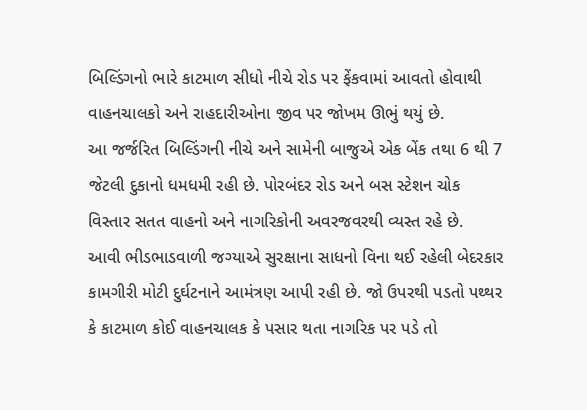બિલ્ડિંગનો ભારે કાટમાળ સીધો નીચે રોડ પર ફેંકવામાં આવતો હોવાથી વાહનચાલકો અને રાહદારીઓના જીવ પર જોખમ ઊભું થયું છે.
આ જર્જરિત બિલ્ડિંગની નીચે અને સામેની બાજુએ એક બેંક તથા 6 થી 7 જેટલી દુકાનો ધમધમી રહી છે. પોરબંદર રોડ અને બસ સ્ટેશન ચોક વિસ્તાર સતત વાહનો અને નાગરિકોની અવરજવરથી વ્યસ્ત રહે છે.
આવી ભીડભાડવાળી જગ્યાએ સુરક્ષાના સાધનો વિના થઈ રહેલી બેદરકાર કામગીરી મોટી દુર્ઘટનાને આમંત્રણ આપી રહી છે. જો ઉપરથી પડતો પથ્થર કે કાટમાળ કોઈ વાહનચાલક કે પસાર થતા નાગરિક પર પડે તો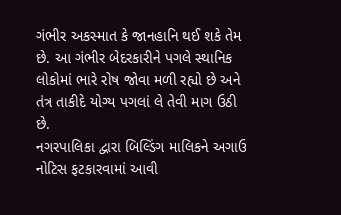ગંભીર અકસ્માત કે જાનહાનિ થઈ શકે તેમ છે. આ ગંભીર બેદરકારીને પગલે સ્થાનિક લોકોમાં ભારે રોષ જોવા મળી રહ્યો છે અને તંત્ર તાકીદે યોગ્ય પગલાં લે તેવી માગ ઉઠી છે.
નગરપાલિકા દ્વારા બિલ્ડિંગ માલિકને અગાઉ નોટિસ ફટકારવામાં આવી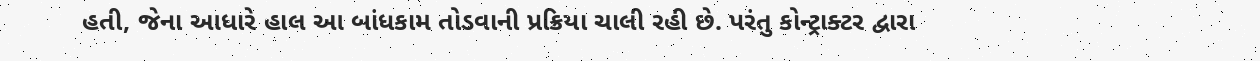હતી, જેના આધારે હાલ આ બાંધકામ તોડવાની પ્રક્રિયા ચાલી રહી છે. પરંતુ કોન્ટ્રાક્ટર દ્વારા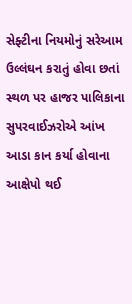સેફ્ટીના નિયમોનું સરેઆમ ઉલ્લંઘન કરાતું હોવા છતાં સ્થળ પર હાજર પાલિકાના સુપરવાઈઝરોએ આંખ આડા કાન કર્યા હોવાના આક્ષેપો થઈ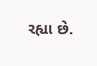રહ્યા છે.